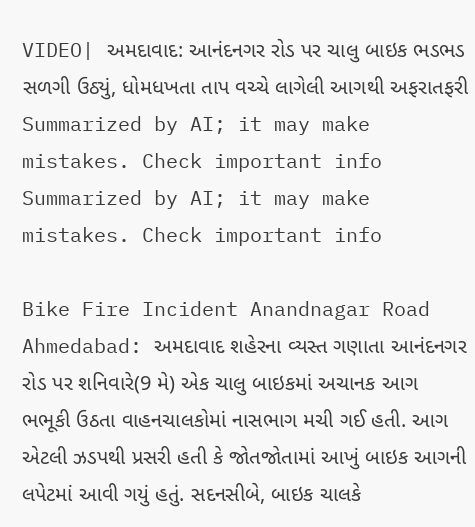VIDEO| અમદાવાદ: આનંદનગર રોડ પર ચાલુ બાઇક ભડભડ સળગી ઉઠ્યું, ધોમધખતા તાપ વચ્ચે લાગેલી આગથી અફરાતફરી
Summarized by AI; it may make mistakes. Check important info
Summarized by AI; it may make mistakes. Check important info

Bike Fire Incident Anandnagar Road Ahmedabad: અમદાવાદ શહેરના વ્યસ્ત ગણાતા આનંદનગર રોડ પર શનિવારે(9 મે) એક ચાલુ બાઇકમાં અચાનક આગ ભભૂકી ઉઠતા વાહનચાલકોમાં નાસભાગ મચી ગઈ હતી. આગ એટલી ઝડપથી પ્રસરી હતી કે જોતજોતામાં આખું બાઇક આગની લપેટમાં આવી ગયું હતું. સદનસીબે, બાઇક ચાલકે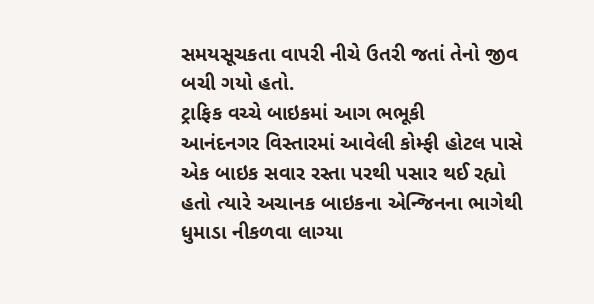સમયસૂચકતા વાપરી નીચે ઉતરી જતાં તેનો જીવ બચી ગયો હતો.
ટ્રાફિક વચ્ચે બાઇકમાં આગ ભભૂકી
આનંદનગર વિસ્તારમાં આવેલી કોમ્ફી હોટલ પાસે એક બાઇક સવાર રસ્તા પરથી પસાર થઈ રહ્યો હતો ત્યારે અચાનક બાઇકના એન્જિનના ભાગેથી ધુમાડા નીકળવા લાગ્યા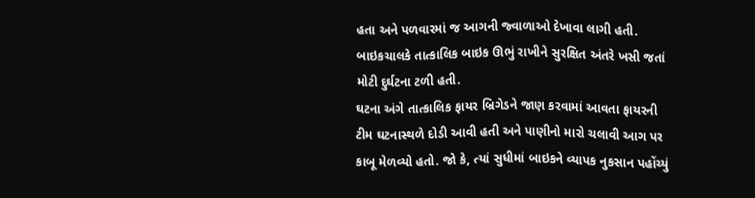હતા અને પળવારમાં જ આગની જ્વાળાઓ દેખાવા લાગી હતી. બાઇકચાલકે તાત્કાલિક બાઇક ઊભું રાખીને સુરક્ષિત અંતરે ખસી જતાં મોટી દુર્ઘટના ટળી હતી.
ઘટના અંગે તાત્કાલિક ફાયર બ્રિગેડને જાણ કરવામાં આવતા ફાયરની ટીમ ઘટનાસ્થળે દોડી આવી હતી અને પાણીનો મારો ચલાવી આગ પર કાબૂ મેળવ્યો હતો. જો કે, ત્યાં સુધીમાં બાઇકને વ્યાપક નુકસાન પહોંચ્યું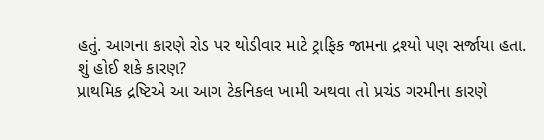હતું. આગના કારણે રોડ પર થોડીવાર માટે ટ્રાફિક જામના દ્રશ્યો પણ સર્જાયા હતા.
શું હોઈ શકે કારણ?
પ્રાથમિક દ્રષ્ટિએ આ આગ ટેકનિકલ ખામી અથવા તો પ્રચંડ ગરમીના કારણે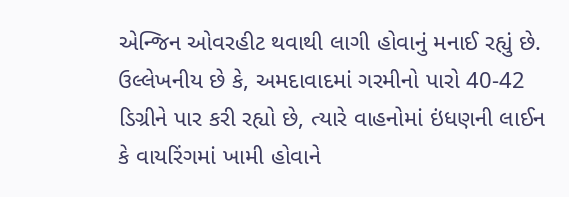એન્જિન ઓવરહીટ થવાથી લાગી હોવાનું મનાઈ રહ્યું છે. ઉલ્લેખનીય છે કે, અમદાવાદમાં ગરમીનો પારો 40-42 ડિગ્રીને પાર કરી રહ્યો છે, ત્યારે વાહનોમાં ઇંધણની લાઈન કે વાયરિંગમાં ખામી હોવાને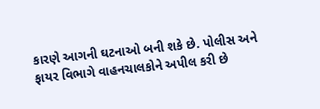કારણે આગની ઘટનાઓ બની શકે છે. પોલીસ અને ફાયર વિભાગે વાહનચાલકોને અપીલ કરી છે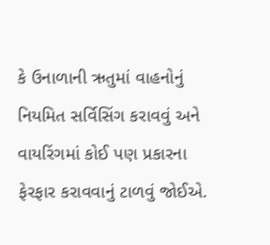કે ઉનાળાની ઋતુમાં વાહનોનું નિયમિત સર્વિસિંગ કરાવવું અને વાયરિંગમાં કોઈ પણ પ્રકારના ફેરફાર કરાવવાનું ટાળવું જોઈએ.